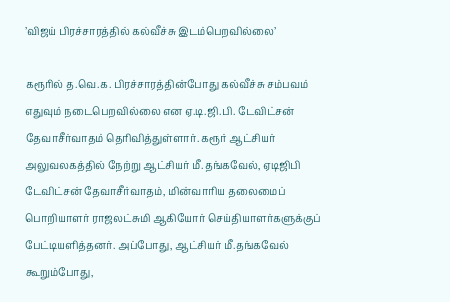’விஜய் பிரச்சாரத்தில் கல்வீச்சு இடம்பெறவில்லை’

கரூரில் த.வெ.க. பிரச்சாரத்தின்போது கல்வீச்சு சம்பவம் எதுவும் நடைபெறவில்லை என ஏ.டி.ஜி.பி. டேவிட்சன் தேவாசீர்வாதம் தெரிவித்துள்ளார். கரூர் ஆட்சியர் அலுவலகத்தில் நேற்று ஆட்சியர் மீ.தங்கவேல், ஏடிஜிபி டேவிட்சன் தேவாசீர்வாதம், மின்வாரிய தலைமைப் பொறியாளர் ராஜலட்சுமி ஆகியோர் செய்தியாளர்களுக்குப் பேட்டியளித்தனர். அப்போது, ஆட்சியர் மீ.தங்கவேல் கூறும்போது,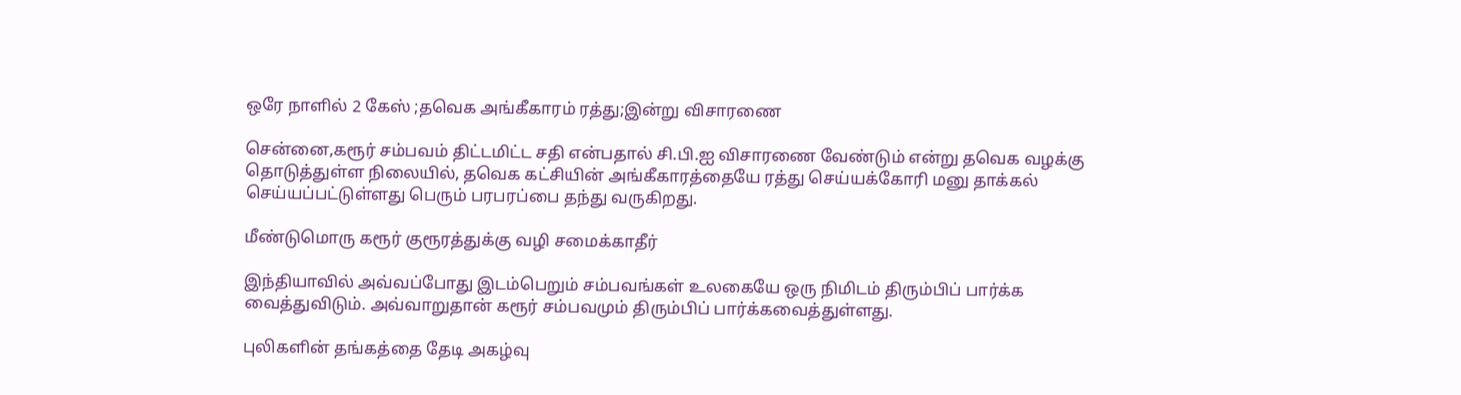ஒரே நாளில் 2 கேஸ் ;தவெக அங்கீகாரம் ரத்து;இன்று விசாரணை

சென்னை,கரூர் சம்பவம் திட்டமிட்ட சதி என்பதால் சி.பி.ஐ விசாரணை வேண்டும் என்று தவெக வழக்கு தொடுத்துள்ள நிலையில், தவெக கட்சியின் அங்கீகாரத்தையே ரத்து செய்யக்கோரி மனு தாக்கல் செய்யப்பட்டுள்ளது பெரும் பரபரப்பை தந்து வருகிறது.

மீண்டுமொரு கரூர் குரூரத்துக்கு வழி சமைக்காதீர்

இந்தியாவில் அவ்வப்போது இடம்பெறும் சம்பவங்கள் உலகையே ஒரு நிமிடம் திரும்பிப் பார்க்க வைத்துவிடும். அவ்வாறுதான் கரூர் சம்பவமும் திரும்பிப் பார்க்கவைத்துள்ளது.

புலிகளின் தங்கத்தை தேடி அகழ்வு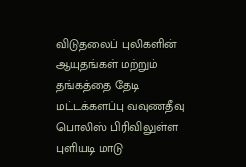விடுதலைப் புலிகளின் ஆயுதங்கள் மற்றும் தங்கத்தை தேடி  மட்டக்களப்பு வவுணதீவு பொலிஸ் பிரிவிலுள்ள புளியடி மாடு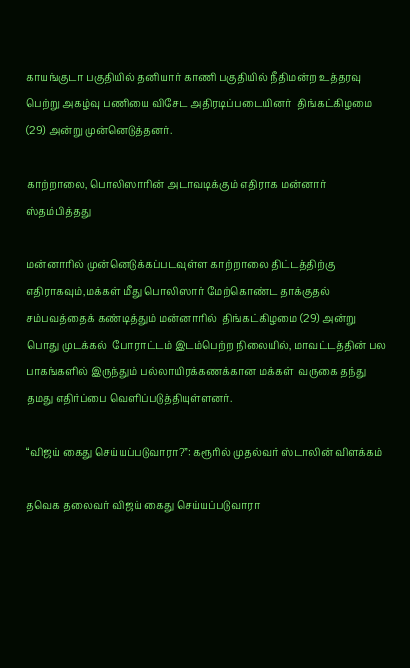காயங்குடா பகுதியில் தனியார் காணி பகுதியில் நீதிமன்ற உத்தரவு பெற்று அகழ்வு பணியை விசேட அதிரடிப்படையினர்  திங்கட்கிழமை (29) அன்று முன்னெடுத்தனர்.

காற்றாலை, பொலிஸாரின் அடாவடிக்கும் எதிராக மன்னார் ஸ்தம்பித்தது

மன்னாரில் முன்னெடுக்கப்படவுள்ள காற்றாலை திட்டத்திற்கு எதிராகவும்,மக்கள் மீது பொலிஸார் மேற்கொண்ட தாக்குதல் சம்பவத்தைக் கண்டித்தும் மன்னாரில்  திங்கட்கிழமை (29) அன்று பொது முடக்கல்  போராட்டம் இடம்பெற்ற நிலையில், மாவட்டத்தின் பல பாகங்களில் இருந்தும் பல்லாயிரக்கணக்கான மக்கள்  வருகை தந்து தமது எதிர்ப்பை வெளிப்படுத்தியுள்ளனர்.

“விஜய் கைது செய்யப்படுவாரா?”: கரூரில் முதல்வர் ஸ்டாலின் விளக்கம்

தவெக தலைவர் விஜய் கைது செய்யப்படுவாரா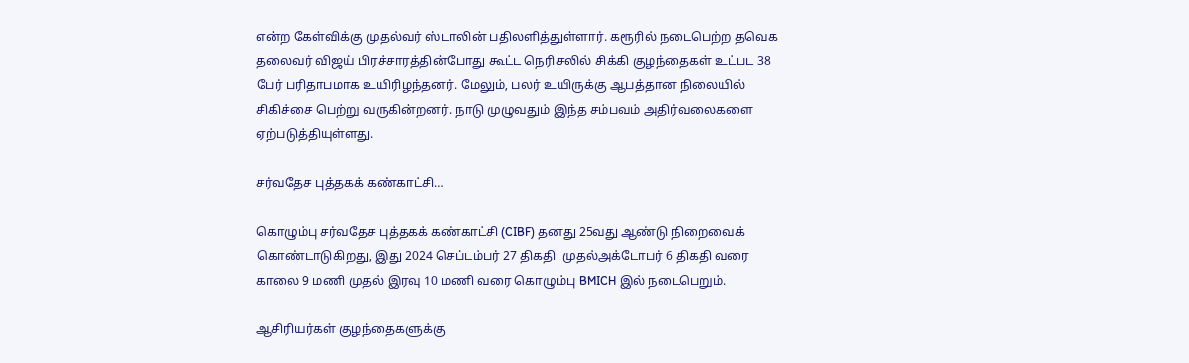என்ற கேள்விக்கு முதல்வர் ஸ்டாலின் பதிலளித்துள்ளார். கரூரில் நடைபெற்ற தவெக தலைவர் விஜய் பிரச்சாரத்தின்போது கூட்ட நெரிசலில் சிக்கி குழந்தைகள் உட்பட 38 பேர் பரிதாபமாக உயிரிழந்தனர். மேலும், பலர் உயிருக்கு ஆபத்தான நிலையில் சிகிச்சை பெற்று வருகின்றனர். நாடு முழுவதும் இந்த சம்பவம் அதிர்வலைகளை ஏற்படுத்தியுள்ளது.

சர்வதேச புத்தகக் கண்காட்சி…

கொழும்பு சர்வதேச புத்தகக் கண்காட்சி (CIBF) தனது 25வது ஆண்டு நிறைவைக் கொண்டாடுகிறது, இது 2024 செப்டம்பர் 27 திகதி  முதல்அக்டோபர் 6 திகதி வரை காலை 9 மணி முதல் இரவு 10 மணி வரை கொழும்பு BMICH இல் நடைபெறும்.

ஆசிரியர்கள் குழந்தைகளுக்கு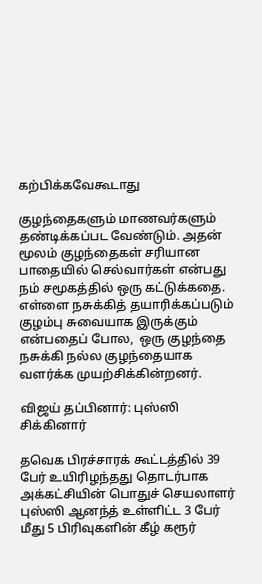கற்பிக்கவேகூடாது

குழந்தைகளும் மாணவர்களும் தண்டிக்கப்பட வேண்டும். அதன் மூலம் குழந்தைகள் சரியான பாதையில் செல்வார்கள் என்பது நம் சமூகத்தில் ஒரு கட்டுக்கதை.  எள்ளை நசுக்கித் தயாரிக்கப்படும் குழம்பு சுவையாக இருக்கும் என்பதைப் போல,  ஒரு குழந்தை நசுக்கி நல்ல குழந்தையாக வளர்க்க முயற்சிக்கின்றனர்.

விஜய் தப்பினார்: புஸ்ஸி சிக்கினார்

தவெக பிரச்சாரக் கூட்டத்தில் 39 பேர் உயிரிழந்தது தொடர்பாக அக்கட்சியின் பொதுச் செயலாளர் புஸ்ஸி ஆனந்த் உள்ளிட்ட 3 பேர் மீது 5 பிரிவுகளின் கீழ் கரூர்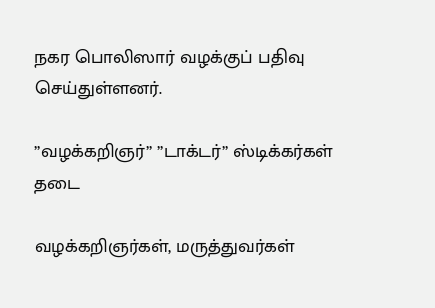நகர பொலிஸார் வழக்குப் பதிவு செய்துள்ளனர்.

’’வழக்கறிஞர்’’ ’’டாக்டர்’’ ஸ்டிக்கர்கள் தடை

வழக்கறிஞர்கள், மருத்துவர்கள்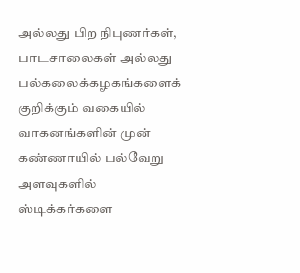அல்லது பிற நிபுணர்கள், பாடசாலைகள் அல்லது பல்கலைக்கழகங்களைக் குறிக்கும் வகையில் வாகனங்களின் முன்  கண்ணாயில் பல்வேறு அளவுகளில் ஸ்டிக்கர்களை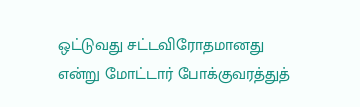ஒட்டுவது சட்டவிரோதமானது என்று மோட்டார் போக்குவரத்துத்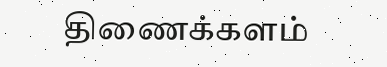திணைக்களம்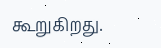கூறுகிறது.